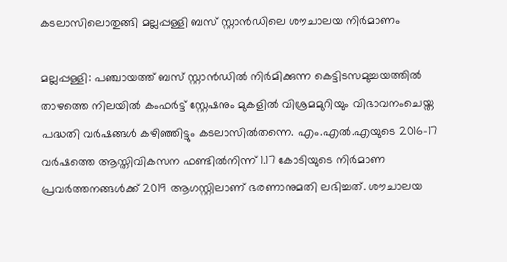കടലാസിലൊതുങ്ങി മല്ലപ്പള്ളി ബസ് സ്റ്റാൻഡിലെ ശൗചാലയ നിർമാണം

മല്ലപ്പള്ളി: പഞ്ചായത്ത് ബസ് സ്റ്റാൻഡിൽ നിർമിക്കുന്ന കെട്ടിടസമുച്ചയത്തിൽ താഴത്തെ നിലയിൽ കംഫർട്ട് സ്റ്റേഷനും മുകളിൽ വിശ്രമമുറിയും വിഭാവനംചെയ്ത പദ്ധതി വർഷങ്ങൾ കഴിഞ്ഞിട്ടും കടലാസിൽതന്നെ. എം.എൽ.എയുടെ 2016-17 വർഷത്തെ ആസ്തിവികസന ഫണ്ടിൽനിന്ന് 1.17 കോടിയുടെ നിർമാണ പ്രവർത്തനങ്ങൾക്ക് 2019 ആഗസ്റ്റിലാണ് ഭരണാനുമതി ലഭിച്ചത്. ശൗചാലയ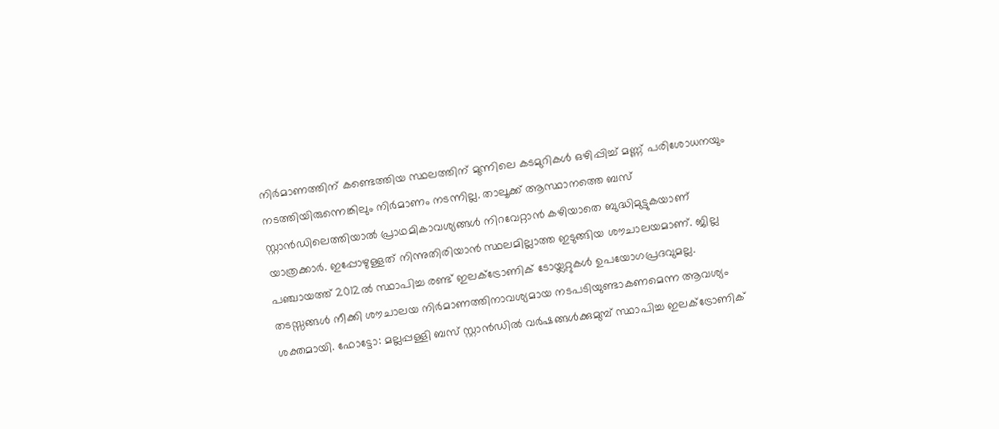നിർമാണത്തിന് കണ്ടെത്തിയ സ്ഥലത്തിന് മുന്നിലെ കടമുറികൾ ഒഴിപ്പിച്ച് മണ്ണ് പരിശോധനയും നടത്തിയിരുന്നെങ്കിലും നിർമാണം നടന്നില്ല. താലൂക്ക് ആസ്ഥാനത്തെ ബസ് സ്റ്റാൻഡിലെത്തിയാൽ പ്രാഥമികാവശ്യങ്ങൾ നിറവേറ്റാൻ കഴിയാതെ ബുദ്ധിമുട്ടുകയാണ് യാത്രക്കാർ. ഇപ്പോഴുള്ളത് നിന്നുതിരിയാൻ സ്ഥലമില്ലാത്ത ഇടുങ്ങിയ ശൗചാലയമാണ്. ജില്ല പഞ്ചായത്ത് 2012ൽ സ്ഥാപിച്ച രണ്ട് ഇലക്ട്രോണിക് ടോയ്ലറ്റുകൾ ഉപയോഗപ്രദവുമല്ല. തടസ്സങ്ങൾ നീക്കി ശൗചാലയ നിർമാണത്തിനാവശ്യമായ നടപടിയുണ്ടാകണമെന്ന ആവശ്യം ശക്തമായി. ഫോട്ടോ: മല്ലപ്പള്ളി ബസ് സ്റ്റാൻഡിൽ വർഷങ്ങൾക്കുമുമ്പ് സ്ഥാപിച്ച ഇലക്ട്രോണിക്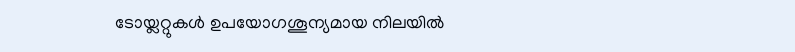ടോയ്ലറ്റുകൾ ഉപയോഗശൂന്യമായ നിലയിൽ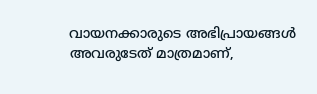വായനക്കാരുടെ അഭിപ്രായങ്ങള്‍ അവരുടേത് മാത്രമാണ്,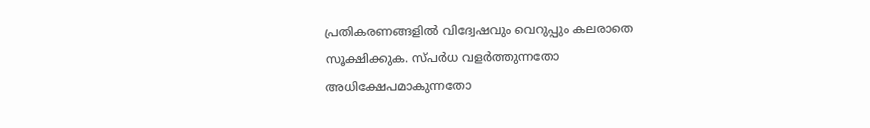പ്രതികരണങ്ങളിൽ വിദ്വേഷവും വെറുപ്പും കലരാതെ സൂക്ഷിക്കുക. സ്പർധ വളർത്തുന്നതോ അധിക്ഷേപമാകുന്നതോ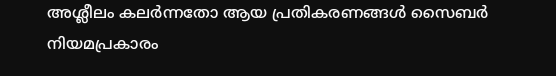അശ്ലീലം കലർന്നതോ ആയ പ്രതികരണങ്ങൾ സൈബർ നിയമപ്രകാരം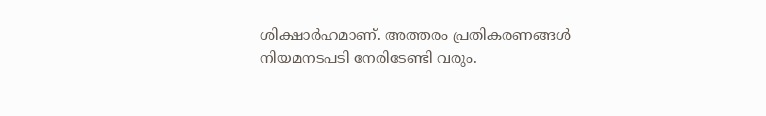ശിക്ഷാർഹമാണ്. അത്തരം പ്രതികരണങ്ങൾ നിയമനടപടി നേരിടേണ്ടി വരും.